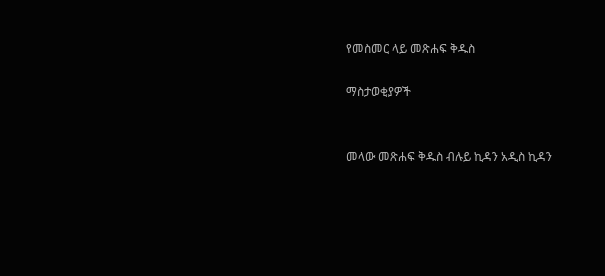የመስመር ላይ መጽሐፍ ቅዱስ

ማስታወቂያዎች


መላው መጽሐፍ ቅዱስ ብሉይ ኪዳን አዲስ ኪዳን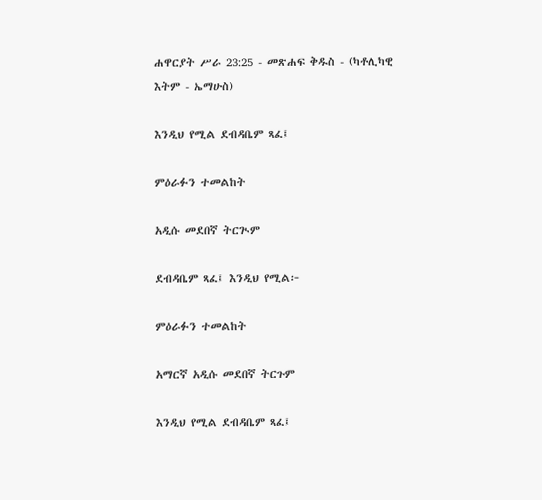ሐዋርያት ሥራ 23:25 - መጽሐፍ ቅዱስ - (ካቶሊካዊ እትም - ኤማሁስ)

እንዲህ የሚል ደብዳቤም ጻፈ፤

ምዕራፉን ተመልከት

አዲሱ መደበኛ ትርጒም

ደብዳቤም ጻፈ፤ እንዲህ የሚል፦

ምዕራፉን ተመልከት

አማርኛ አዲሱ መደበኛ ትርጉም

እንዲህ የሚል ደብዳቤም ጻፈ፤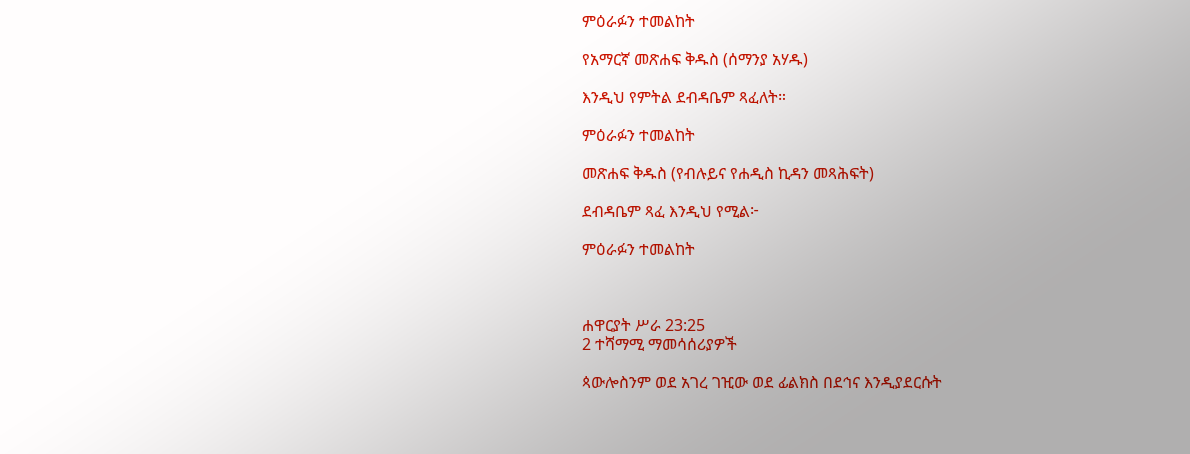ምዕራፉን ተመልከት

የአማርኛ መጽሐፍ ቅዱስ (ሰማንያ አሃዱ)

እንዲህ የምትል ደብዳቤም ጻፈለት።

ምዕራፉን ተመልከት

መጽሐፍ ቅዱስ (የብሉይና የሐዲስ ኪዳን መጻሕፍት)

ደብዳቤም ጻፈ እንዲህ የሚል፦

ምዕራፉን ተመልከት



ሐዋርያት ሥራ 23:25
2 ተሻማሚ ማመሳሰሪያዎች

ጳውሎስንም ወደ አገረ ገዢው ወደ ፊልክስ በደኅና እንዲያደርሱት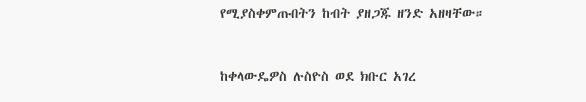የሚያስቀምጡበትን ከብት ያዘጋጁ ዘንድ አዘዛቸው።


ከቀላውዴዎስ ሉስዮስ ወደ ክቡር አገረ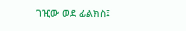ገዢው ወደ ፊልክስ፤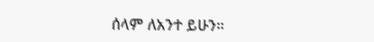ሰላም ለአንተ ይሁን።